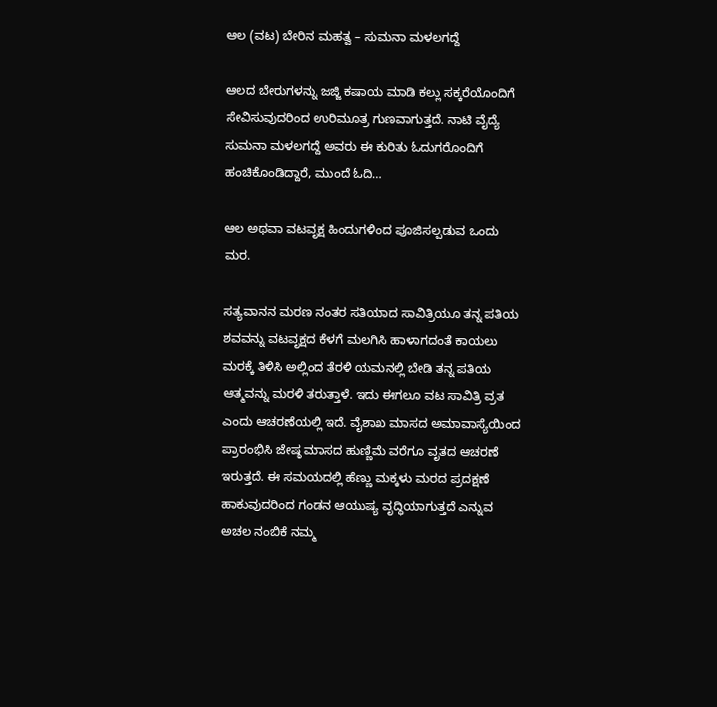ಆಲ (ವಟ) ಬೇರಿನ ಮಹತ್ವ – ಸುಮನಾ ಮಳಲಗದ್ದೆ

ಆಲದ ಬೇರುಗಳನ್ನು ಜಜ್ಜಿ ಕಷಾಯ ಮಾಡಿ ಕಲ್ಲು ಸಕ್ಕರೆಯೊಂದಿಗೆ ಸೇವಿಸುವುದರಿಂದ ಉರಿಮೂತ್ರ ಗುಣವಾಗುತ್ತದೆ. ನಾಟಿ ವೈದ್ಯೆ ಸುಮನಾ ಮಳಲಗದ್ದೆ ಅವರು ಈ ಕುರಿತು ಓದುಗರೊಂದಿಗೆ ಹಂಚಿಕೊಂಡಿದ್ದಾರೆ, ಮುಂದೆ ಓದಿ…

ಆಲ ಅಥವಾ ವಟವೃಕ್ಷ ಹಿಂದುಗಳಿಂದ ಪೂಜಿಸಲ್ಪಡುವ ಒಂದು ಮರ.

ಸತ್ಯವಾನನ ಮರಣ ನಂತರ ಸತಿಯಾದ ಸಾವಿತ್ರಿಯೂ ತನ್ನ ಪತಿಯ ಶವವನ್ನು ವಟವೃಕ್ಷದ ಕೆಳಗೆ ಮಲಗಿಸಿ ಹಾಳಾಗದಂತೆ ಕಾಯಲು ಮರಕ್ಕೆ ತಿಳಿಸಿ ಅಲ್ಲಿಂದ ತೆರಳಿ ಯಮನಲ್ಲಿ ಬೇಡಿ ತನ್ನ ಪತಿಯ ಆತ್ಮವನ್ನು ಮರಳಿ ತರುತ್ತಾಳೆ. ಇದು ಈಗಲೂ ವಟ ಸಾವಿತ್ರಿ ವ್ರತ ಎಂದು ಆಚರಣೆಯಲ್ಲಿ ಇದೆ. ವೈಶಾಖ ಮಾಸದ ಅಮಾವಾಸ್ಯೆಯಿಂದ ಪ್ರಾರಂಭಿಸಿ ಜೇಷ್ಠ ಮಾಸದ ಹುಣ್ಣಿಮೆ ವರೆಗೂ ವೃತದ ಆಚರಣೆ ಇರುತ್ತದೆ. ಈ ಸಮಯದಲ್ಲಿ ಹೆಣ್ಣು ಮಕ್ಕಳು ಮರದ ಪ್ರದಕ್ಷಣೆ ಹಾಕುವುದರಿಂದ ಗಂಡನ ಆಯುಷ್ಯ ವೃದ್ಧಿಯಾಗುತ್ತದೆ ಎನ್ನುವ ಅಚಲ ನಂಬಿಕೆ ನಮ್ಮ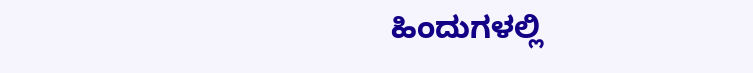ಹಿಂದುಗಳಲ್ಲಿ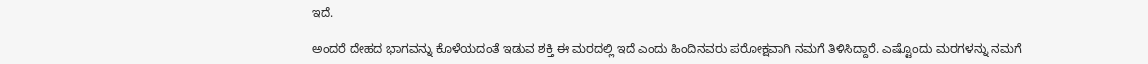ಇದೆ.

ಅಂದರೆ ದೇಹದ ಭಾಗವನ್ನು ಕೊಳೆಯದಂತೆ ಇಡುವ ಶಕ್ತಿ ಈ ಮರದಲ್ಲಿ ಇದೆ ಎಂದು ಹಿಂದಿನವರು ಪರೋಕ್ಷವಾಗಿ ನಮಗೆ ತಿಳಿಸಿದ್ದಾರೆ. ಎಷ್ಟೊಂದು ಮರಗಳನ್ನು ನಮಗೆ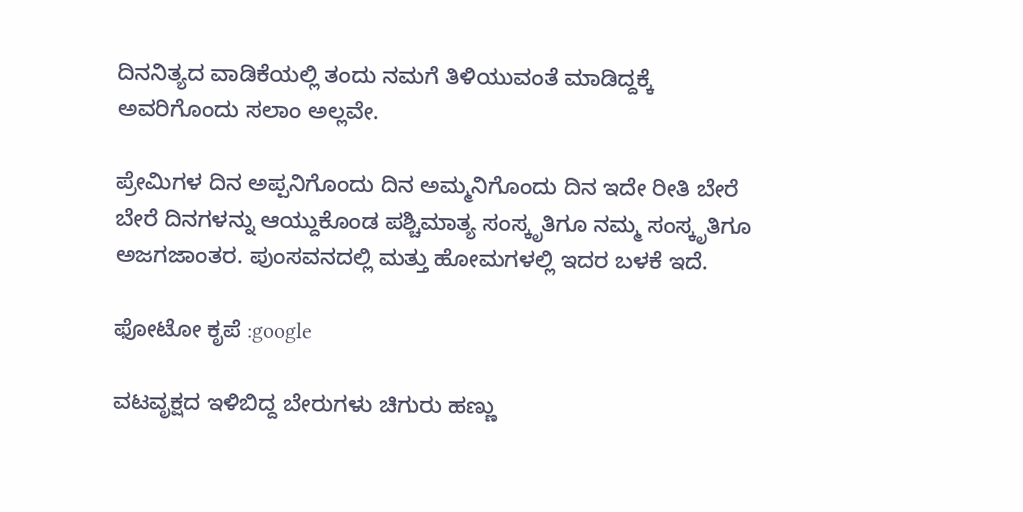ದಿನನಿತ್ಯದ ವಾಡಿಕೆಯಲ್ಲಿ ತಂದು ನಮಗೆ ತಿಳಿಯುವಂತೆ ಮಾಡಿದ್ದಕ್ಕೆ ಅವರಿಗೊಂದು ಸಲಾಂ ಅಲ್ಲವೇ.

ಪ್ರೇಮಿಗಳ ದಿನ ಅಪ್ಪನಿಗೊಂದು ದಿನ ಅಮ್ಮನಿಗೊಂದು ದಿನ ಇದೇ ರೀತಿ ಬೇರೆ ಬೇರೆ ದಿನಗಳನ್ನು ಆಯ್ದುಕೊಂಡ ಪಶ್ಚಿಮಾತ್ಯ ಸಂಸ್ಕೃತಿಗೂ ನಮ್ಮ ಸಂಸ್ಕೃತಿಗೂ ಅಜಗಜಾಂತರ. ಪುಂಸವನದಲ್ಲಿ ಮತ್ತು ಹೋಮಗಳಲ್ಲಿ ಇದರ ಬಳಕೆ ಇದೆ.

ಫೋಟೋ ಕೃಪೆ :google

ವಟವೃಕ್ಷದ ಇಳಿಬಿದ್ದ ಬೇರುಗಳು ಚಿಗುರು ಹಣ್ಣು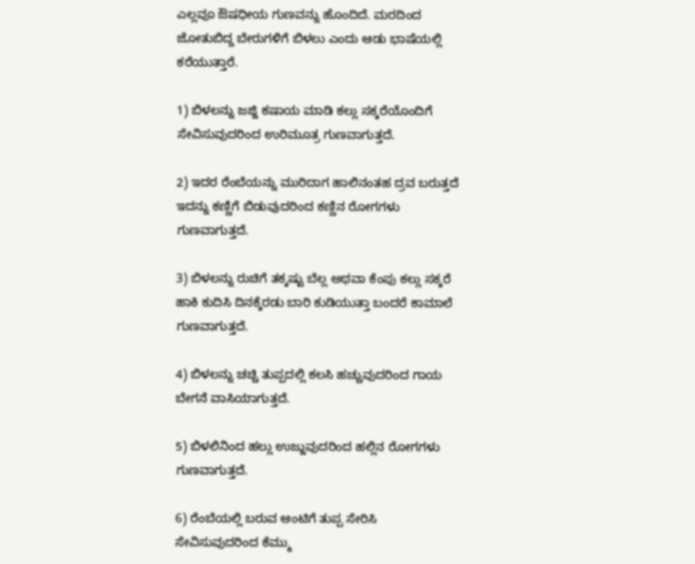ಎಲ್ಲವೂ ಔಷಧೀಯ ಗುಣವನ್ನು ಹೊಂದಿದೆ. ಮರದಿಂದ ಜೋತುಬಿದ್ದ ಬೇರುಗಳಿಗೆ ಬಿಳಲು ಎಂದು ಆಡು ಭಾಷೆಯಲ್ಲಿ ಕರೆಯುತ್ತಾರೆ.

1) ಬಿಳಲನ್ನು ಜಜ್ಜಿ ಕಷಾಯ ಮಾಡಿ ಕಲ್ಲು ಸಕ್ಕರೆಯೊಂದಿಗೆ ಸೇವಿಸುವುದರಿಂದ ಉರಿಮೂತ್ರ ಗುಣವಾಗುತ್ತದೆ.

2) ಇದರ ರೆಂಬೆಯನ್ನು ಮುರಿದಾಗ ಹಾಲಿನಂತಹ ದ್ರವ ಬರುತ್ತದೆ ಇದನ್ನು ಕಣ್ಣಿಗೆ ಬಿಡುವುದರಿಂದ ಕಣ್ಣಿನ ರೋಗಗಳು ಗುಣವಾಗುತ್ತದೆ.

3) ಬಿಳಲನ್ನು ರುಚಿಗೆ ತಕ್ಕಷ್ಟು ಬೆಲ್ಲ ಅಥವಾ ಕೆಂಪು ಕಲ್ಲು ಸಕ್ಕರೆ ಹಾಕಿ ಕುದಿಸಿ ದಿನಕ್ಕೆರಡು ಬಾರಿ ಕುಡಿಯುತ್ತಾ ಬಂದರೆ ಕಾಮಾಲೆ ಗುಣವಾಗುತ್ತದೆ.

4) ಬಿಳಲನ್ನು ಚಚ್ಚಿ ತುಪ್ಪದಲ್ಲಿ ಕಲಸಿ ಹಚ್ಚುವುದರಿಂದ ಗಾಯ ಬೇಗನೆ ವಾಸಿಯಾಗುತ್ತದೆ.

5) ಬಿಳಲಿನಿಂದ ಹಲ್ಲು ಉಜ್ಜುವುದರಿಂದ ಹಲ್ಲಿನ ರೋಗಗಳು ಗುಣವಾಗುತ್ತದೆ.

6) ರೆಂಬೆಯಲ್ಲಿ ಬರುವ ಆಂಟಿಗೆ ತುಪ್ಪ ಸೇರಿಸಿ ಸೇವಿಸುವುದರಿಂದ ಕೆಮ್ಮು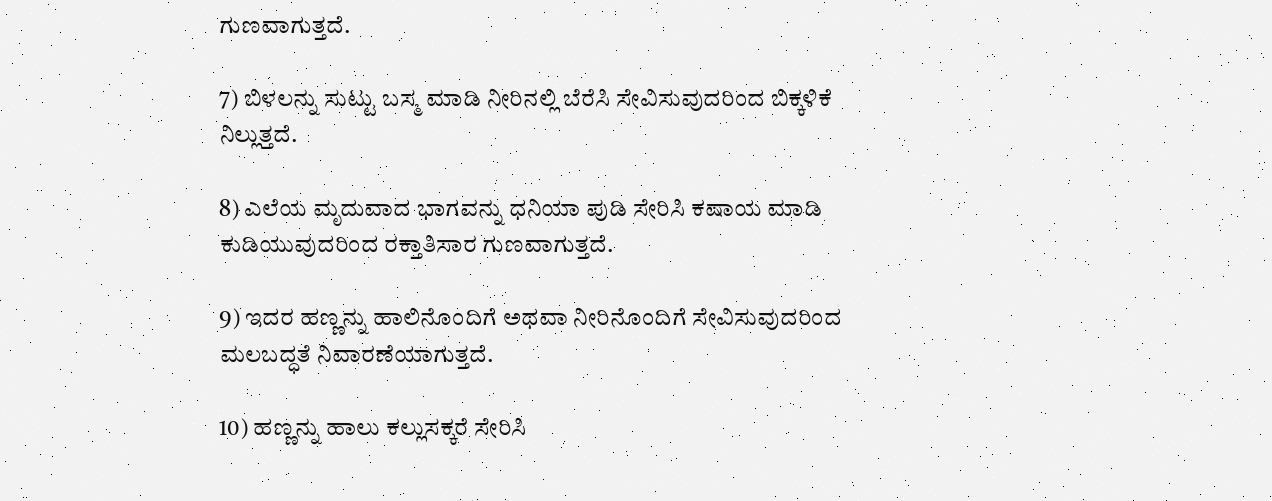ಗುಣವಾಗುತ್ತದೆ.

7) ಬಿಳಲನ್ನು ಸುಟ್ಟು ಬಸ್ಮ ಮಾಡಿ ನೀರಿನಲ್ಲಿ ಬೆರೆಸಿ ಸೇವಿಸುವುದರಿಂದ ಬಿಕ್ಕಳಿಕೆ ನಿಲ್ಲುತ್ತದೆ.

8) ಎಲೆಯ ಮೃದುವಾದ ಭಾಗವನ್ನು ಧನಿಯಾ ಪುಡಿ ಸೇರಿಸಿ ಕಷಾಯ ಮಾಡಿ ಕುಡಿಯುವುದರಿಂದ ರಕ್ತಾತಿಸಾರ ಗುಣವಾಗುತ್ತದೆ.

9) ಇದರ ಹಣ್ಣನ್ನು ಹಾಲಿನೊಂದಿಗೆ ಅಥವಾ ನೀರಿನೊಂದಿಗೆ ಸೇವಿಸುವುದರಿಂದ ಮಲಬದ್ಧತೆ ನಿವಾರಣೆಯಾಗುತ್ತದೆ.

10) ಹಣ್ಣನ್ನು ಹಾಲು ಕಲ್ಲುಸಕ್ಕರೆ ಸೇರಿಸಿ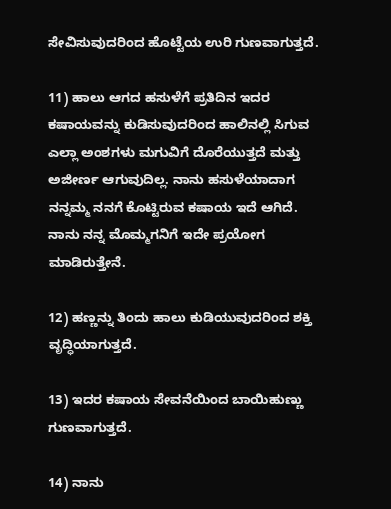ಸೇವಿಸುವುದರಿಂದ ಹೊಟ್ಟೆಯ ಉರಿ ಗುಣವಾಗುತ್ತದೆ.

11) ಹಾಲು ಆಗದ ಹಸುಳೆಗೆ ಪ್ರತಿದಿನ ಇದರ ಕಷಾಯವನ್ನು ಕುಡಿಸುವುದರಿಂದ ಹಾಲಿನಲ್ಲಿ ಸಿಗುವ ಎಲ್ಲಾ ಅಂಶಗಳು ಮಗುವಿಗೆ ದೊರೆಯುತ್ತದೆ ಮತ್ತು ಅಜೀರ್ಣ ಆಗುವುದಿಲ್ಲ. ನಾನು ಹಸುಳೆಯಾದಾಗ ನನ್ನಮ್ಮ ನನಗೆ ಕೊಟ್ಟಿರುವ ಕಷಾಯ ಇದೆ ಆಗಿದೆ. ನಾನು ನನ್ನ ಮೊಮ್ಮಗನಿಗೆ ಇದೇ ಪ್ರಯೋಗ ಮಾಡಿರುತ್ತೇನೆ.

12) ಹಣ್ಣನ್ನು ತಿಂದು ಹಾಲು ಕುಡಿಯುವುದರಿಂದ ಶಕ್ತಿ ವೃದ್ಧಿಯಾಗುತ್ತದೆ.

13) ಇದರ ಕಷಾಯ ಸೇವನೆಯಿಂದ ಬಾಯಿಹುಣ್ಣು ಗುಣವಾಗುತ್ತದೆ.

14) ನಾನು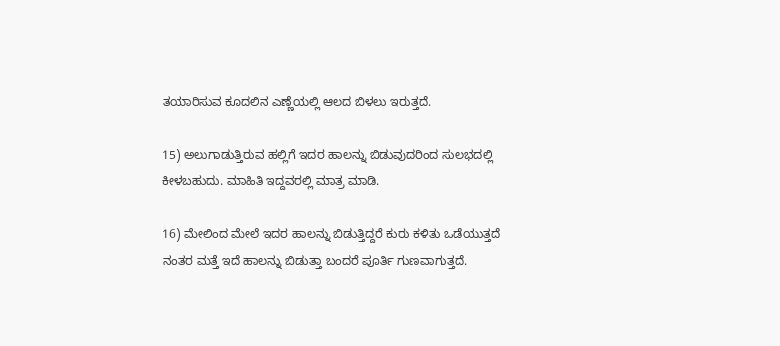ತಯಾರಿಸುವ ಕೂದಲಿನ ಎಣ್ಣೆಯಲ್ಲಿ ಆಲದ ಬಿಳಲು ಇರುತ್ತದೆ.

15) ಅಲುಗಾಡುತ್ತಿರುವ ಹಲ್ಲಿಗೆ ಇದರ ಹಾಲನ್ನು ಬಿಡುವುದರಿಂದ ಸುಲಭದಲ್ಲಿ ಕೀಳಬಹುದು. ಮಾಹಿತಿ ಇದ್ದವರಲ್ಲಿ ಮಾತ್ರ ಮಾಡಿ.

16) ಮೇಲಿಂದ ಮೇಲೆ ಇದರ ಹಾಲನ್ನು ಬಿಡುತ್ತಿದ್ದರೆ ಕುರು ಕಳಿತು ಒಡೆಯುತ್ತದೆ ನಂತರ ಮತ್ತೆ ಇದೆ ಹಾಲನ್ನು ಬಿಡುತ್ತಾ ಬಂದರೆ ಪೂರ್ತಿ ಗುಣವಾಗುತ್ತದೆ.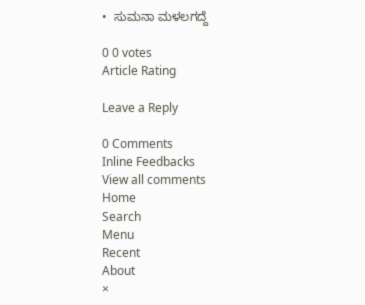•  ಸುಮನಾ ಮಳಲಗದ್ದೆ

0 0 votes
Article Rating

Leave a Reply

0 Comments
Inline Feedbacks
View all comments
Home
Search
Menu
Recent
About
×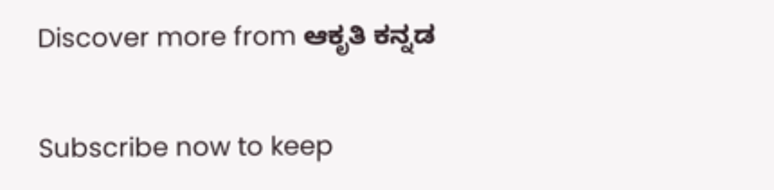Discover more from ಆಕೃತಿ ಕನ್ನಡ

Subscribe now to keep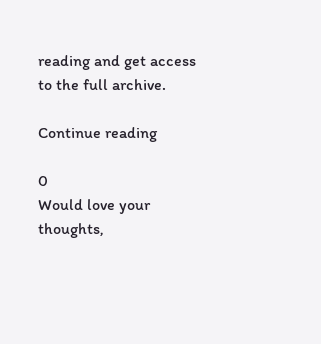reading and get access to the full archive.

Continue reading

0
Would love your thoughts,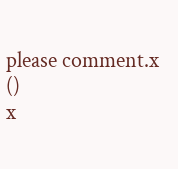please comment.x
()
x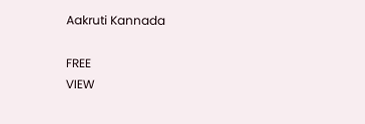Aakruti Kannada

FREE
VIEW